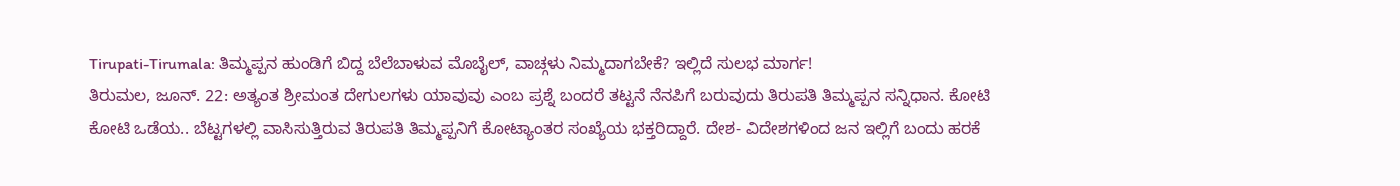Tirupati-Tirumala: ತಿಮ್ಮಪ್ಪನ ಹುಂಡಿಗೆ ಬಿದ್ದ ಬೆಲೆಬಾಳುವ ಮೊಬೈಲ್, ವಾಚ್ಗಳು ನಿಮ್ಮದಾಗಬೇಕೆ? ಇಲ್ಲಿದೆ ಸುಲಭ ಮಾರ್ಗ!
ತಿರುಮಲ, ಜೂನ್. 22: ಅತ್ಯಂತ ಶ್ರೀಮಂತ ದೇಗುಲಗಳು ಯಾವುವು ಎಂಬ ಪ್ರಶ್ನೆ ಬಂದರೆ ತಟ್ಟನೆ ನೆನಪಿಗೆ ಬರುವುದು ತಿರುಪತಿ ತಿಮ್ಮಪ್ಪನ ಸನ್ನಿಧಾನ. ಕೋಟಿ ಕೋಟಿ ಒಡೆಯ.. ಬೆಟ್ಟಗಳಲ್ಲಿ ವಾಸಿಸುತ್ತಿರುವ ತಿರುಪತಿ ತಿಮ್ಮಪ್ಪನಿಗೆ ಕೋಟ್ಯಾಂತರ ಸಂಖ್ಯೆಯ ಭಕ್ತರಿದ್ದಾರೆ. ದೇಶ- ವಿದೇಶಗಳಿಂದ ಜನ ಇಲ್ಲಿಗೆ ಬಂದು ಹರಕೆ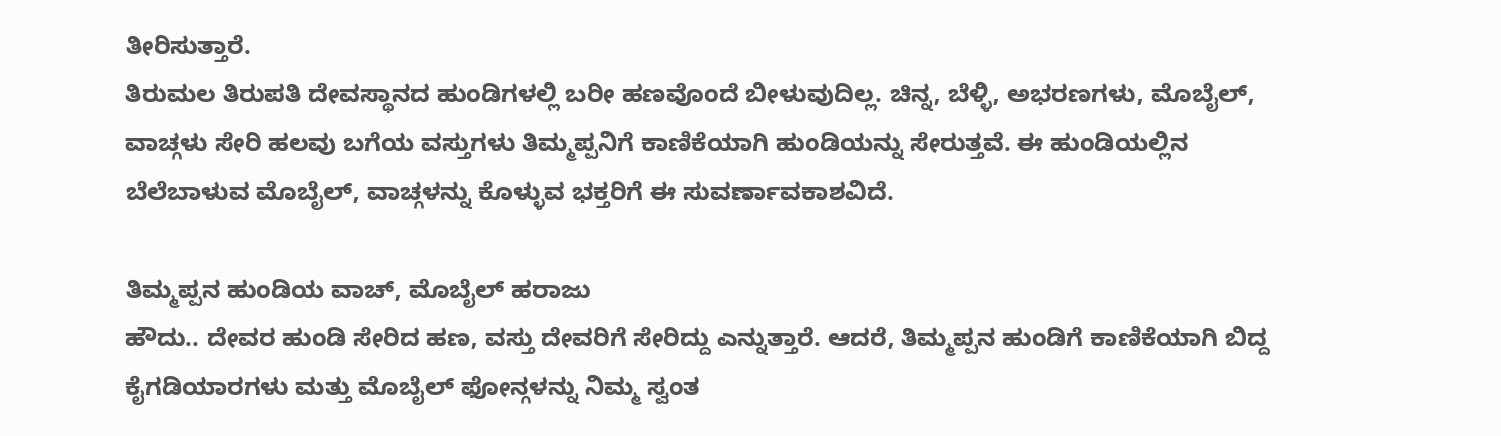ತೀರಿಸುತ್ತಾರೆ.
ತಿರುಮಲ ತಿರುಪತಿ ದೇವಸ್ಥಾನದ ಹುಂಡಿಗಳಲ್ಲಿ ಬರೀ ಹಣವೊಂದೆ ಬೀಳುವುದಿಲ್ಲ. ಚಿನ್ನ, ಬೆಳ್ಳಿ, ಅಭರಣಗಳು, ಮೊಬೈಲ್, ವಾಚ್ಗಳು ಸೇರಿ ಹಲವು ಬಗೆಯ ವಸ್ತುಗಳು ತಿಮ್ಮಪ್ಪನಿಗೆ ಕಾಣಿಕೆಯಾಗಿ ಹುಂಡಿಯನ್ನು ಸೇರುತ್ತವೆ. ಈ ಹುಂಡಿಯಲ್ಲಿನ ಬೆಲೆಬಾಳುವ ಮೊಬೈಲ್, ವಾಚ್ಗಳನ್ನು ಕೊಳ್ಳುವ ಭಕ್ತರಿಗೆ ಈ ಸುವರ್ಣಾವಕಾಶವಿದೆ.

ತಿಮ್ಮಪ್ಪನ ಹುಂಡಿಯ ವಾಚ್, ಮೊಬೈಲ್ ಹರಾಜು
ಹೌದು.. ದೇವರ ಹುಂಡಿ ಸೇರಿದ ಹಣ, ವಸ್ತು ದೇವರಿಗೆ ಸೇರಿದ್ದು ಎನ್ನುತ್ತಾರೆ. ಆದರೆ, ತಿಮ್ಮಪ್ಪನ ಹುಂಡಿಗೆ ಕಾಣಿಕೆಯಾಗಿ ಬಿದ್ದ ಕೈಗಡಿಯಾರಗಳು ಮತ್ತು ಮೊಬೈಲ್ ಫೋನ್ಗಳನ್ನು ನಿಮ್ಮ ಸ್ವಂತ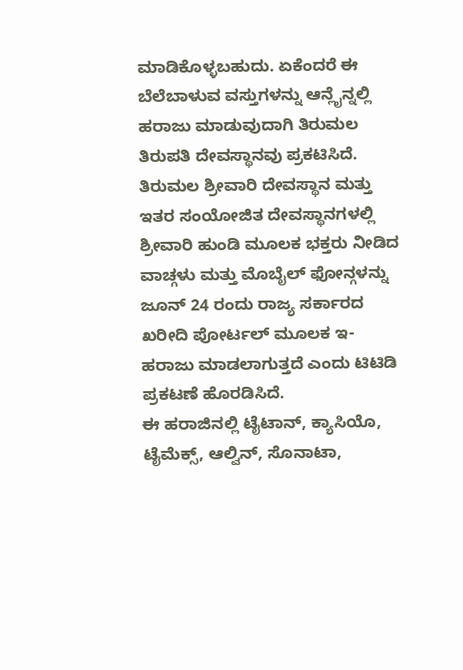ಮಾಡಿಕೊಳ್ಳಬಹುದು. ಏಕೆಂದರೆ ಈ ಬೆಲೆಬಾಳುವ ವಸ್ತುಗಳನ್ನು ಆನ್ಲೈನ್ನಲ್ಲಿ ಹರಾಜು ಮಾಡುವುದಾಗಿ ತಿರುಮಲ ತಿರುಪತಿ ದೇವಸ್ಥಾನವು ಪ್ರಕಟಿಸಿದೆ.
ತಿರುಮಲ ಶ್ರೀವಾರಿ ದೇವಸ್ಥಾನ ಮತ್ತು ಇತರ ಸಂಯೋಜಿತ ದೇವಸ್ಥಾನಗಳಲ್ಲಿ ಶ್ರೀವಾರಿ ಹುಂಡಿ ಮೂಲಕ ಭಕ್ತರು ನೀಡಿದ ವಾಚ್ಗಳು ಮತ್ತು ಮೊಬೈಲ್ ಫೋನ್ಗಳನ್ನು ಜೂನ್ 24 ರಂದು ರಾಜ್ಯ ಸರ್ಕಾರದ ಖರೀದಿ ಪೋರ್ಟಲ್ ಮೂಲಕ ಇ-ಹರಾಜು ಮಾಡಲಾಗುತ್ತದೆ ಎಂದು ಟಿಟಿಡಿ ಪ್ರಕಟಣೆ ಹೊರಡಿಸಿದೆ.
ಈ ಹರಾಜಿನಲ್ಲಿ ಟೈಟಾನ್, ಕ್ಯಾಸಿಯೊ, ಟೈಮೆಕ್ಸ್, ಆಲ್ವಿನ್, ಸೊನಾಟಾ,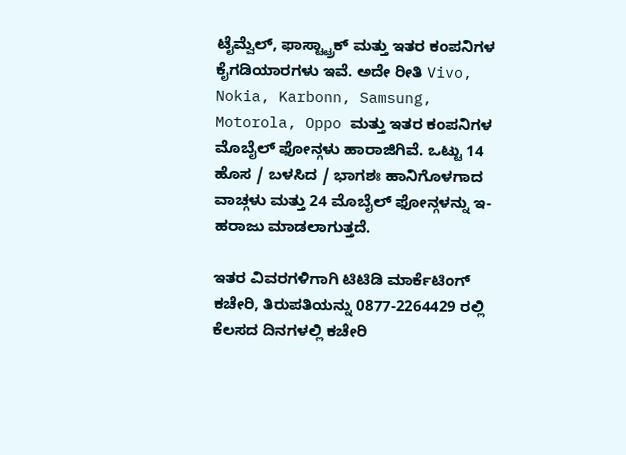ಟೈಮ್ವೆಲ್, ಫಾಸ್ಟ್ಟ್ರಾಕ್ ಮತ್ತು ಇತರ ಕಂಪನಿಗಳ ಕೈಗಡಿಯಾರಗಳು ಇವೆ. ಅದೇ ರೀತಿ Vivo, Nokia, Karbonn, Samsung, Motorola, Oppo ಮತ್ತು ಇತರ ಕಂಪನಿಗಳ ಮೊಬೈಲ್ ಫೋನ್ಗಳು ಹಾರಾಜಿಗಿವೆ. ಒಟ್ಟು 14 ಹೊಸ / ಬಳಸಿದ / ಭಾಗಶಃ ಹಾನಿಗೊಳಗಾದ ವಾಚ್ಗಳು ಮತ್ತು 24 ಮೊಬೈಲ್ ಫೋನ್ಗಳನ್ನು ಇ-ಹರಾಜು ಮಾಡಲಾಗುತ್ತದೆ.

ಇತರ ವಿವರಗಳಿಗಾಗಿ ಟಿಟಿಡಿ ಮಾರ್ಕೆಟಿಂಗ್ ಕಚೇರಿ, ತಿರುಪತಿಯನ್ನು 0877-2264429 ರಲ್ಲಿ ಕೆಲಸದ ದಿನಗಳಲ್ಲಿ ಕಚೇರಿ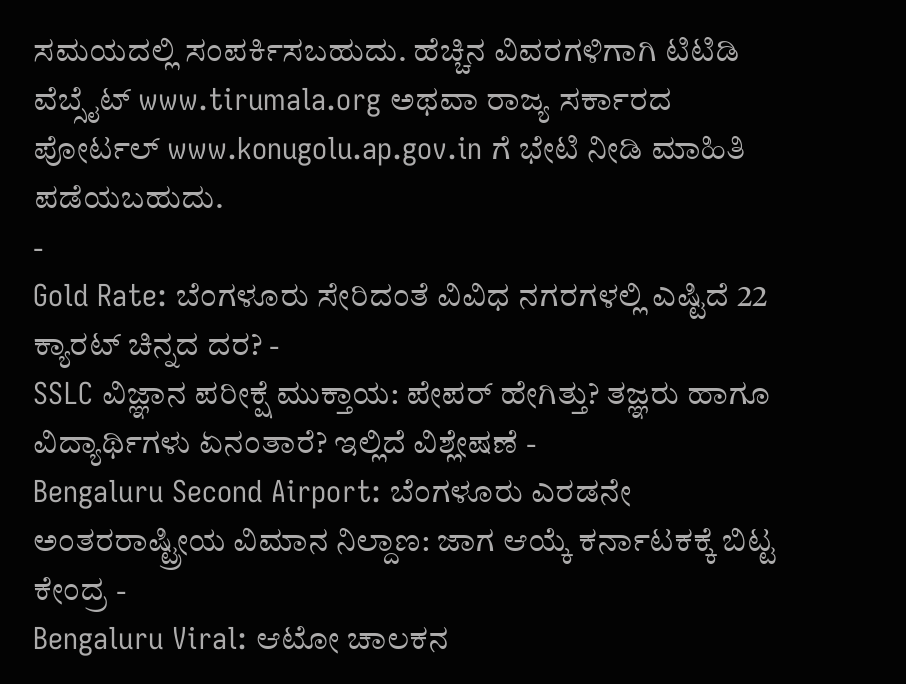ಸಮಯದಲ್ಲಿ ಸಂಪರ್ಕಿಸಬಹುದು. ಹೆಚ್ಚಿನ ವಿವರಗಳಿಗಾಗಿ ಟಿಟಿಡಿ ವೆಬ್ಸೈಟ್ www.tirumala.org ಅಥವಾ ರಾಜ್ಯ ಸರ್ಕಾರದ ಪೋರ್ಟಲ್ www.konugolu.ap.gov.in ಗೆ ಭೇಟಿ ನೀಡಿ ಮಾಹಿತಿ ಪಡೆಯಬಹುದು.
-
Gold Rate: ಬೆಂಗಳೂರು ಸೇರಿದಂತೆ ವಿವಿಧ ನಗರಗಳಲ್ಲಿ ಎಷ್ಟಿದೆ 22 ಕ್ಯಾರಟ್ ಚಿನ್ನದ ದರ? -
SSLC ವಿಜ್ಞಾನ ಪರೀಕ್ಷೆ ಮುಕ್ತಾಯ: ಪೇಪರ್ ಹೇಗಿತ್ತು? ತಜ್ಞರು ಹಾಗೂ ವಿದ್ಯಾರ್ಥಿಗಳು ಏನಂತಾರೆ? ಇಲ್ಲಿದೆ ವಿಶ್ಲೇಷಣೆ -
Bengaluru Second Airport: ಬೆಂಗಳೂರು ಎರಡನೇ ಅಂತರರಾಷ್ಟ್ರೀಯ ವಿಮಾನ ನಿಲ್ದಾಣ: ಜಾಗ ಆಯ್ಕೆ ಕರ್ನಾಟಕಕ್ಕೆ ಬಿಟ್ಟ ಕೇಂದ್ರ -
Bengaluru Viral: ಆಟೋ ಚಾಲಕನ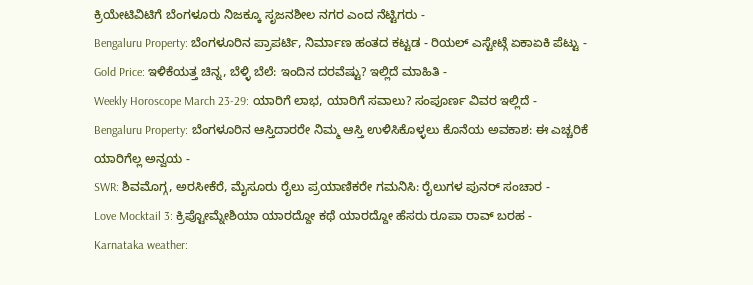ಕ್ರಿಯೇಟಿವಿಟಿಗೆ ಬೆಂಗಳೂರು ನಿಜಕ್ಕೂ ಸೃಜನಶೀಲ ನಗರ ಎಂದ ನೆಟ್ಟಿಗರು -
Bengaluru Property: ಬೆಂಗಳೂರಿನ ಪ್ರಾಪರ್ಟಿ, ನಿರ್ಮಾಣ ಹಂತದ ಕಟ್ಟಡ - ರಿಯಲ್ ಎಸ್ಟೇಟ್ಗೆ ಏಕಾಏಕಿ ಪೆಟ್ಟು -
Gold Price: ಇಳಿಕೆಯತ್ತ ಚಿನ್ನ, ಬೆಳ್ಳಿ ಬೆಲೆ: ಇಂದಿನ ದರವೆಷ್ಟು? ಇಲ್ಲಿದೆ ಮಾಹಿತಿ -
Weekly Horoscope March 23-29: ಯಾರಿಗೆ ಲಾಭ, ಯಾರಿಗೆ ಸವಾಲು? ಸಂಪೂರ್ಣ ವಿವರ ಇಲ್ಲಿದೆ -
Bengaluru Property: ಬೆಂಗಳೂರಿನ ಆಸ್ತಿದಾರರೇ ನಿಮ್ಮ ಆಸ್ತಿ ಉಳಿಸಿಕೊಳ್ಳಲು ಕೊನೆಯ ಅವಕಾಶ: ಈ ಎಚ್ಚರಿಕೆ ಯಾರಿಗೆಲ್ಲ ಅನ್ವಯ -
SWR: ಶಿವಮೊಗ್ಗ, ಅರಸೀಕೆರೆ, ಮೈಸೂರು ರೈಲು ಪ್ರಯಾಣಿಕರೇ ಗಮನಿಸಿ: ರೈಲುಗಳ ಪುನರ್ ಸಂಚಾರ -
Love Mocktail 3: ಕ್ರಿಪ್ಟೋಮ್ನೇಶಿಯಾ ಯಾರದ್ದೋ ಕಥೆ ಯಾರದ್ದೋ ಹೆಸರು ರೂಪಾ ರಾವ್ ಬರಹ -
Karnataka weather: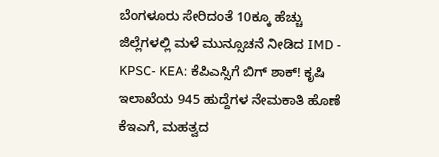ಬೆಂಗಳೂರು ಸೇರಿದಂತೆ 10ಕ್ಕೂ ಹೆಚ್ಚು ಜಿಲ್ಲೆಗಳಲ್ಲಿ ಮಳೆ ಮುನ್ಸೂಚನೆ ನೀಡಿದ IMD -
KPSC- KEA: ಕೆಪಿಎಸ್ಸಿಗೆ ಬಿಗ್ ಶಾಕ್! ಕೃಷಿ ಇಲಾಖೆಯ 945 ಹುದ್ದೆಗಳ ನೇಮಕಾತಿ ಹೊಣೆ ಕೆಇಎಗೆ, ಮಹತ್ವದ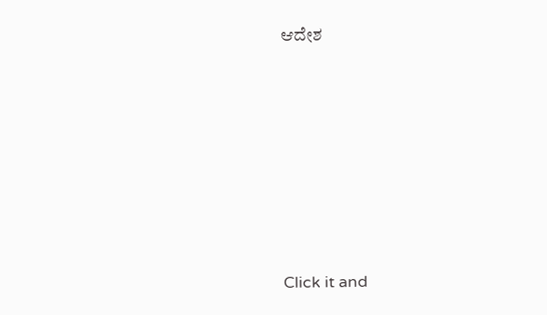ಆದೇಶ












Click it and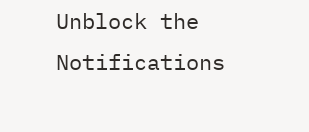Unblock the Notifications